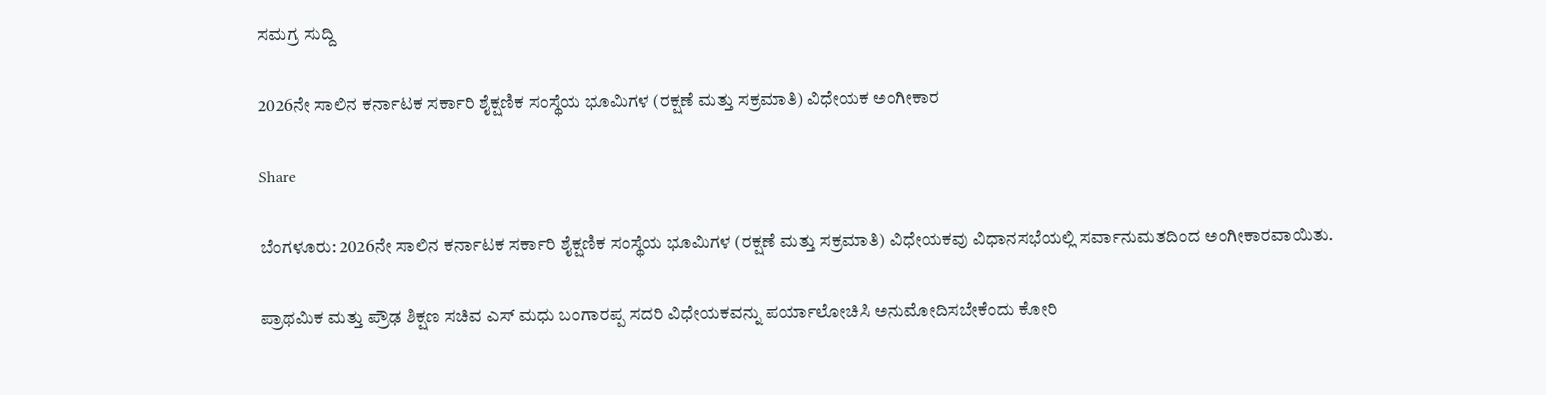ಸಮಗ್ರ ಸುದ್ದಿ

2026ನೇ ಸಾಲಿನ ಕರ್ನಾಟಕ ಸರ್ಕಾರಿ ಶೈಕ್ಷಣಿಕ ಸಂಸ್ಥೆಯ ಭೂಮಿಗಳ (ರಕ್ಷಣೆ ಮತ್ತು ಸಕ್ರಮಾತಿ) ವಿಧೇಯಕ ಅಂಗೀಕಾರ

Share

ಬೆಂಗಳೂರು: 2026ನೇ ಸಾಲಿನ ಕರ್ನಾಟಕ ಸರ್ಕಾರಿ ಶೈಕ್ಷಣಿಕ ಸಂಸ್ಥೆಯ ಭೂಮಿಗಳ (ರಕ್ಷಣೆ ಮತ್ತು ಸಕ್ರಮಾತಿ) ವಿಧೇಯಕವು ವಿಧಾನಸಭೆಯಲ್ಲಿ ಸರ್ವಾನುಮತದಿಂದ ಅಂಗೀಕಾರವಾಯಿತು.

ಪ್ರಾಥಮಿಕ ಮತ್ತು ಪ್ರೌಢ ಶಿಕ್ಷಣ ಸಚಿವ ಎಸ್ ಮಧು ಬಂಗಾರಪ್ಪ ಸದರಿ ವಿಧೇಯಕವನ್ನು ಪರ್ಯಾಲೋಚಿಸಿ ಅನುಮೋದಿಸಬೇಕೆಂದು ಕೋರಿ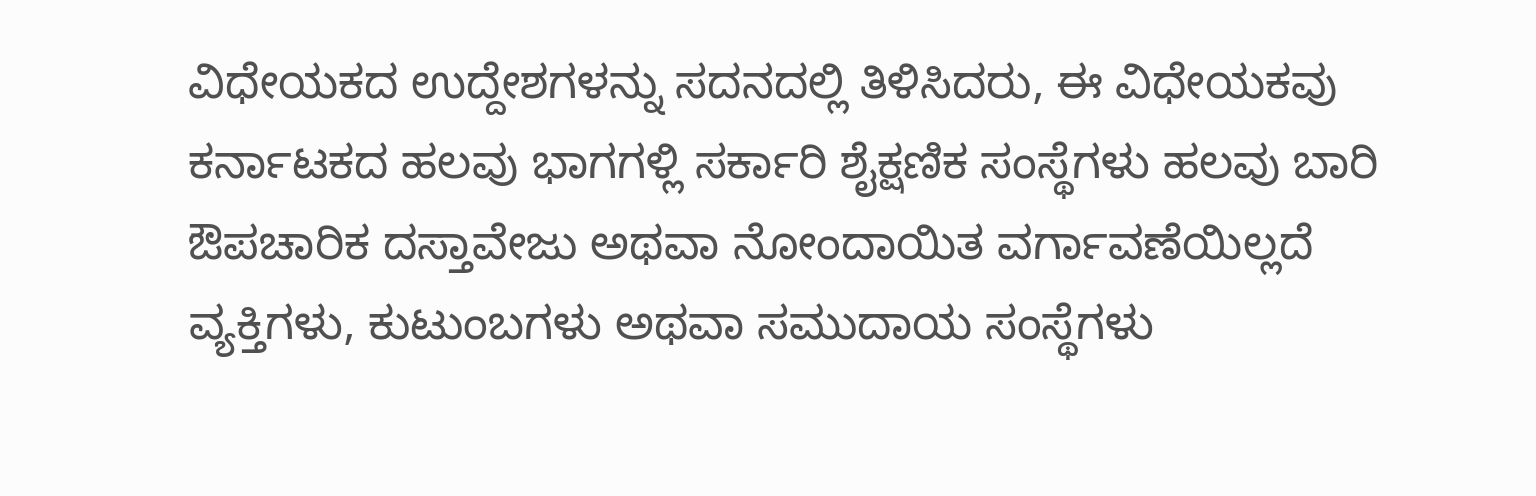ವಿಧೇಯಕದ ಉದ್ದೇಶಗಳನ್ನು ಸದನದಲ್ಲಿ ತಿಳಿಸಿದರು, ಈ ವಿಧೇಯಕವು ಕರ್ನಾಟಕದ ಹಲವು ಭಾಗಗಳ್ಲಿ ಸರ್ಕಾರಿ ಶೈಕ್ಷಣಿಕ ಸಂಸ್ಥೆಗಳು ಹಲವು ಬಾರಿ ಔಪಚಾರಿಕ ದಸ್ತಾವೇಜು ಅಥವಾ ನೋಂದಾಯಿತ ವರ್ಗಾವಣೆಯಿಲ್ಲದೆ ವ್ಯಕ್ತಿಗಳು, ಕುಟುಂಬಗಳು ಅಥವಾ ಸಮುದಾಯ ಸಂಸ್ಥೆಗಳು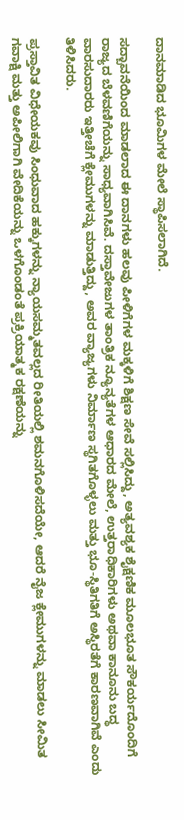ದಾನಮಾಡಿದ ಭೂಮಿಗಳ ಮೇಲೆ ಸ್ಥಾಪಿಸಲಾಗಿದೆ.

ಸದ್ಬಾವನೆಯಿಂದ ಮಾಡಲಾದ ಈ ದಾನಗಳು ಹಲವು ಪೀಳಿಗೆಗಳ ಮಕ್ಕಳಿಗೆ ಶಿಕ್ಷಣ ಸೇವೆ ಸಲ್ಲಿಸಿದ್ದು, ಅತ್ಯವಶ್ಯಕ ಶೈಕ್ಷಣಿಕ ಮೂಲಭೂತ ಸೌಕರ್ಯದೊಂದಿಗೆ ರಾಜ್ಯದ ಬೆಳವಣಿಗೆಯನ್ನು ಸಾಧ್ಯವಾಗಿಸಿವೆ. ದಸ್ತಾವೇಜುಗಳ ತಾಂತ್ರಿಕ ನ್ಯೂನ್ಯತೆಗಳ ಆಧಾರದ ಮೇಲೆ, ಉತ್ತರಾಧಿಕಾರಿಗಳು ಅಥವಾ ಕಾನೂನು ಬದ್ಧ ವಾರಸುದಾರರು ಇತ್ತೀಚೆಗೆ ಕ್ಲೇಮುಗಳನ್ನು ಮಾಡುತ್ತಿದ್ದು, ಅವರ ವ್ಯಾಜ್ಯಗಳು ನಿರ್ಮಾಣ ಸ್ಥಗಿತಗೊಳ್ಳಲು ಮತ್ತು ಭೂ-ಸ್ಥಿತಿಗತಿಗೆ ಅಸ್ಥಿರತೆಗೆ ಕಾರಣವಾಗಿವೆ ಎಂದು ತಿಳಿಸಿದರು.

ಪ್ರಸ್ತಾವಿತ ವಿಧೇಯಕವು ಸಿಂಧುವಾದ ಹಕ್ಕುಗಳನ್ನು ನ್ಯಾಯಸಮ್ಮತವಲ್ಲದ ರೀತಿಯಲ್ಲಿ ಶಮನಗೊಳಿಸದೆಯೇ, ಆದರೆ ನೈಜ ಕ್ಲೇಮುಗಳನ್ನು ಮಾಡಲು ಸೀಮಿತ ಗವಾಕ್ಷಿ ಮತ್ತು ಅಪೀಲಿಗಾಗಿ ವೇದಿಕೆಯನ್ನು ಒಳಗೊಂಡಂತೆ ಪ್ರಕ್ರಿಯಾತ್ಮಕ ರಕ್ಷಣೆಯನ್ನು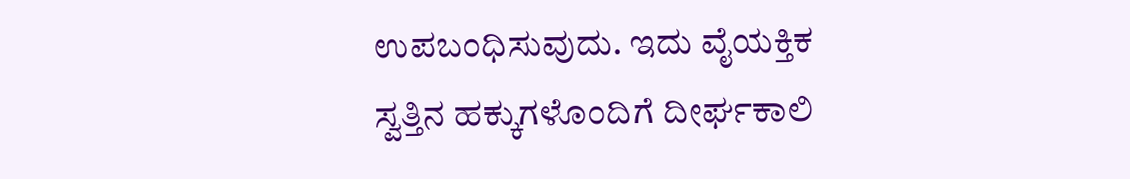ಉಪಬಂಧಿಸುವುದು. ಇದು ವೈಯಕ್ತಿಕ ಸ್ವತ್ತಿನ ಹಕ್ಕುಗಳೊಂದಿಗೆ ದೀರ್ಘಕಾಲಿ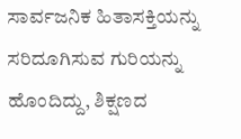ಸಾರ್ವಜನಿಕ ಹಿತಾಸಕ್ತಿಯನ್ನು ಸರಿದೂಗಿಸುವ ಗುರಿಯನ್ನು ಹೊಂದಿದ್ದು, ಶಿಕ್ಷಣದ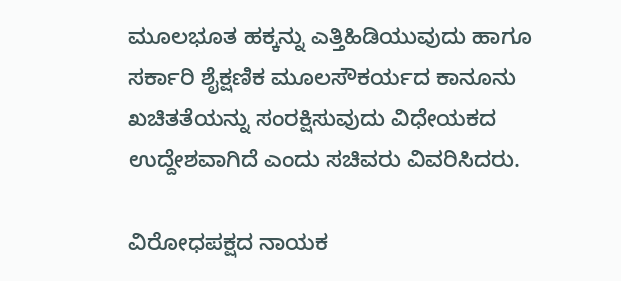ಮೂಲಭೂತ ಹಕ್ಕನ್ನು ಎತ್ತಿಹಿಡಿಯುವುದು ಹಾಗೂ ಸರ್ಕಾರಿ ಶೈಕ್ಷಣಿಕ ಮೂಲಸೌಕರ್ಯದ ಕಾನೂನು ಖಚಿತತೆಯನ್ನು ಸಂರಕ್ಷಿಸುವುದು ವಿಧೇಯಕದ ಉದ್ದೇಶವಾಗಿದೆ ಎಂದು ಸಚಿವರು ವಿವರಿಸಿದರು.

ವಿರೋಧಪಕ್ಷದ ನಾಯಕ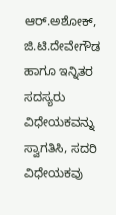ಆರ್.ಅಶೋಕ್, ಜಿ.ಟಿ.ದೇವೇಗೌಡ ಹಾಗೂ ಇನ್ನಿತರ ಸದಸ್ಯರು ವಿಧೇಯಕವನ್ನು ಸ್ವಾಗತಿಸಿ, ಸದರಿ ವಿಧೇಯಕವು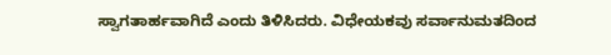ಸ್ವಾಗತಾರ್ಹವಾಗಿದೆ ಎಂದು ತಿಳಿಸಿದರು. ವಿಧೇಯಕವು ಸರ್ವಾನುಮತದಿಂದ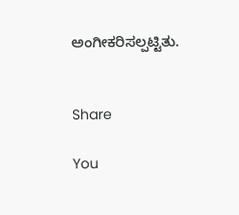ಅಂಗೀಕರಿಸಲ್ಪಟ್ಟಿತು.


Share

You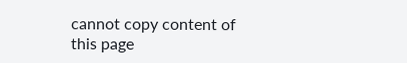cannot copy content of this page